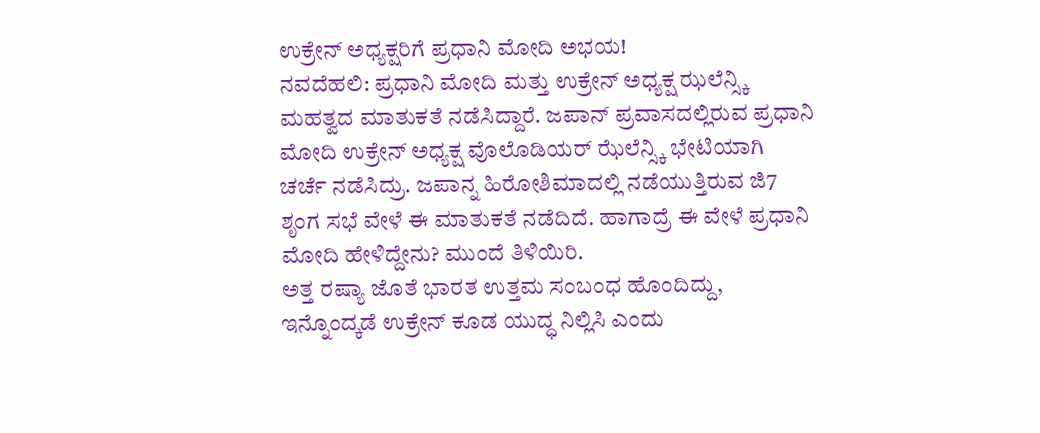ಉಕ್ರೇನ್ ಅಧ್ಯಕ್ಷರಿಗೆ ಪ್ರಧಾನಿ ಮೋದಿ ಅಭಯ!
ನವದೆಹಲಿ: ಪ್ರಧಾನಿ ಮೋದಿ ಮತ್ತು ಉಕ್ರೇನ್ ಅಧ್ಯಕ್ಷ ಝಲೆನ್ಸ್ಕಿ ಮಹತ್ವದ ಮಾತುಕತೆ ನಡೆಸಿದ್ದಾರೆ. ಜಪಾನ್ ಪ್ರವಾಸದಲ್ಲಿರುವ ಪ್ರಧಾನಿ ಮೋದಿ ಉಕ್ರೇನ್ ಅಧ್ಯಕ್ಷ ವೊಲೊಡಿಯರ್ ಝೆಲೆನ್ಸ್ಕಿ ಭೇಟಿಯಾಗಿ ಚರ್ಚೆ ನಡೆಸಿದ್ರು. ಜಪಾನ್ನ ಹಿರೋಶಿಮಾದಲ್ಲಿ ನಡೆಯುತ್ತಿರುವ ಜಿ7 ಶೃಂಗ ಸಭೆ ವೇಳೆ ಈ ಮಾತುಕತೆ ನಡೆದಿದೆ. ಹಾಗಾದ್ರೆ ಈ ವೇಳೆ ಪ್ರಧಾನಿ ಮೋದಿ ಹೇಳಿದ್ದೇನು? ಮುಂದೆ ತಿಳಿಯಿರಿ.
ಅತ್ತ ರಷ್ಯಾ ಜೊತೆ ಭಾರತ ಉತ್ತಮ ಸಂಬಂಧ ಹೊಂದಿದ್ದು, ಇನ್ನೊಂದ್ಕಡೆ ಉಕ್ರೇನ್ ಕೂಡ ಯುದ್ಧ ನಿಲ್ಲಿಸಿ ಎಂದು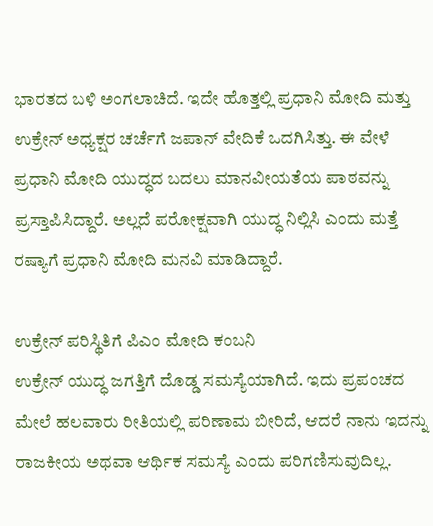ಭಾರತದ ಬಳಿ ಅಂಗಲಾಚಿದೆ. ಇದೇ ಹೊತ್ತಲ್ಲಿ ಪ್ರಧಾನಿ ಮೋದಿ ಮತ್ತು ಉಕ್ರೇನ್ ಅಧ್ಯಕ್ಷರ ಚರ್ಚೆಗೆ ಜಪಾನ್ ವೇದಿಕೆ ಒದಗಿಸಿತ್ತು. ಈ ವೇಳೆ ಪ್ರಧಾನಿ ಮೋದಿ ಯುದ್ಧದ ಬದಲು ಮಾನವೀಯತೆಯ ಪಾಠವನ್ನು ಪ್ರಸ್ತಾಪಿಸಿದ್ದಾರೆ. ಅಲ್ಲದೆ ಪರೋಕ್ಷವಾಗಿ ಯುದ್ಧ ನಿಲ್ಲಿಸಿ ಎಂದು ಮತ್ತೆ ರಷ್ಯಾಗೆ ಪ್ರಧಾನಿ ಮೋದಿ ಮನವಿ ಮಾಡಿದ್ದಾರೆ.

ಉಕ್ರೇನ್ ಪರಿಸ್ಥಿತಿಗೆ ಪಿಎಂ ಮೋದಿ ಕಂಬನಿ
ಉಕ್ರೇನ್ ಯುದ್ಧ ಜಗತ್ತಿಗೆ ದೊಡ್ಡ ಸಮಸ್ಯೆಯಾಗಿದೆ. ಇದು ಪ್ರಪಂಚದ ಮೇಲೆ ಹಲವಾರು ರೀತಿಯಲ್ಲಿ ಪರಿಣಾಮ ಬೀರಿದೆ, ಆದರೆ ನಾನು ಇದನ್ನು ರಾಜಕೀಯ ಅಥವಾ ಆರ್ಥಿಕ ಸಮಸ್ಯೆ ಎಂದು ಪರಿಗಣಿಸುವುದಿಲ್ಲ.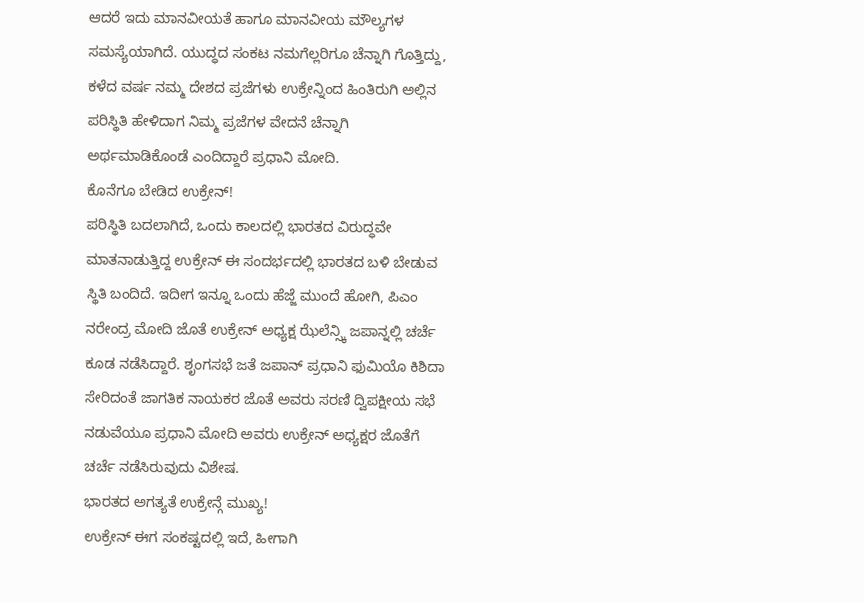ಆದರೆ ಇದು ಮಾನವೀಯತೆ ಹಾಗೂ ಮಾನವೀಯ ಮೌಲ್ಯಗಳ ಸಮಸ್ಯೆಯಾಗಿದೆ. ಯುದ್ಧದ ಸಂಕಟ ನಮಗೆಲ್ಲರಿಗೂ ಚೆನ್ನಾಗಿ ಗೊತ್ತಿದ್ದು, ಕಳೆದ ವರ್ಷ ನಮ್ಮ ದೇಶದ ಪ್ರಜೆಗಳು ಉಕ್ರೇನ್ನಿಂದ ಹಿಂತಿರುಗಿ ಅಲ್ಲಿನ ಪರಿಸ್ಥಿತಿ ಹೇಳಿದಾಗ ನಿಮ್ಮ ಪ್ರಜೆಗಳ ವೇದನೆ ಚೆನ್ನಾಗಿ ಅರ್ಥಮಾಡಿಕೊಂಡೆ ಎಂದಿದ್ದಾರೆ ಪ್ರಧಾನಿ ಮೋದಿ.
ಕೊನೆಗೂ ಬೇಡಿದ ಉಕ್ರೇನ್!
ಪರಿಸ್ಥಿತಿ ಬದಲಾಗಿದೆ, ಒಂದು ಕಾಲದಲ್ಲಿ ಭಾರತದ ವಿರುದ್ಧವೇ ಮಾತನಾಡುತ್ತಿದ್ದ ಉಕ್ರೇನ್ ಈ ಸಂದರ್ಭದಲ್ಲಿ ಭಾರತದ ಬಳಿ ಬೇಡುವ ಸ್ಥಿತಿ ಬಂದಿದೆ. ಇದೀಗ ಇನ್ನೂ ಒಂದು ಹೆಜ್ಜೆ ಮುಂದೆ ಹೋಗಿ, ಪಿಎಂ ನರೇಂದ್ರ ಮೋದಿ ಜೊತೆ ಉಕ್ರೇನ್ ಅಧ್ಯಕ್ಷ ಝೆಲೆನ್ಸ್ಕಿ ಜಪಾನ್ನಲ್ಲಿ ಚರ್ಚೆ ಕೂಡ ನಡೆಸಿದ್ದಾರೆ. ಶೃಂಗಸಭೆ ಜತೆ ಜಪಾನ್ ಪ್ರಧಾನಿ ಫುಮಿಯೊ ಕಿಶಿದಾ ಸೇರಿದಂತೆ ಜಾಗತಿಕ ನಾಯಕರ ಜೊತೆ ಅವರು ಸರಣಿ ದ್ವಿಪಕ್ಷೀಯ ಸಭೆ ನಡುವೆಯೂ ಪ್ರಧಾನಿ ಮೋದಿ ಅವರು ಉಕ್ರೇನ್ ಅಧ್ಯಕ್ಷರ ಜೊತೆಗೆ ಚರ್ಚೆ ನಡೆಸಿರುವುದು ವಿಶೇಷ.
ಭಾರತದ ಅಗತ್ಯತೆ ಉಕ್ರೇನ್ಗೆ ಮುಖ್ಯ!
ಉಕ್ರೇನ್ ಈಗ ಸಂಕಷ್ಟದಲ್ಲಿ ಇದೆ, ಹೀಗಾಗಿ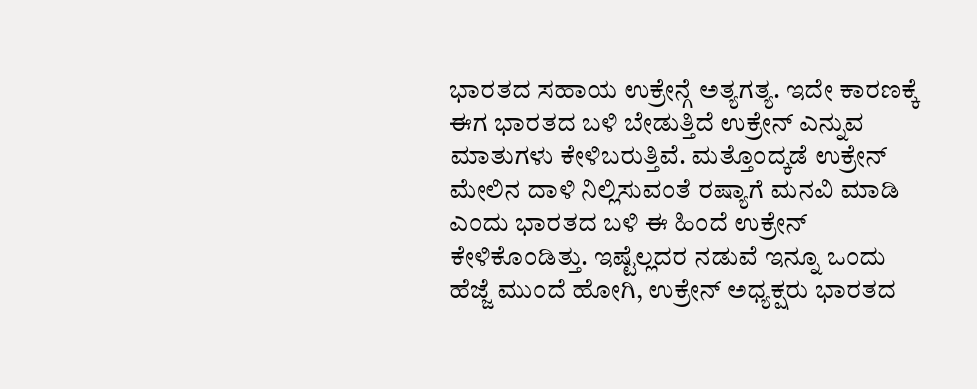ಭಾರತದ ಸಹಾಯ ಉಕ್ರೇನ್ಗೆ ಅತ್ಯಗತ್ಯ. ಇದೇ ಕಾರಣಕ್ಕೆ ಈಗ ಭಾರತದ ಬಳಿ ಬೇಡುತ್ತಿದೆ ಉಕ್ರೇನ್ ಎನ್ನುವ ಮಾತುಗಳು ಕೇಳಿಬರುತ್ತಿವೆ. ಮತ್ತೊಂದ್ಕಡೆ ಉಕ್ರೇನ್ ಮೇಲಿನ ದಾಳಿ ನಿಲ್ಲಿಸುವಂತೆ ರಷ್ಯಾಗೆ ಮನವಿ ಮಾಡಿ ಎಂದು ಭಾರತದ ಬಳಿ ಈ ಹಿಂದೆ ಉಕ್ರೇನ್ ಕೇಳಿಕೊಂಡಿತ್ತು. ಇಷ್ಟೆಲ್ಲದರ ನಡುವೆ ಇನ್ನೂ ಒಂದು ಹೆಜ್ಜೆ ಮುಂದೆ ಹೋಗಿ, ಉಕ್ರೇನ್ ಅಧ್ಯಕ್ಷರು ಭಾರತದ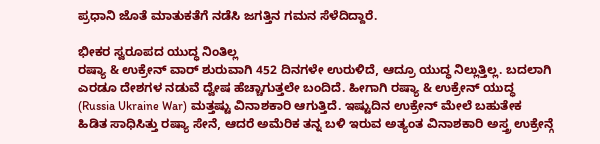ಪ್ರಧಾನಿ ಜೊತೆ ಮಾತುಕತೆಗೆ ನಡೆಸಿ ಜಗತ್ತಿನ ಗಮನ ಸೆಳೆದಿದ್ದಾರೆ.

ಭೀಕರ ಸ್ವರೂಪದ ಯುದ್ಧ ನಿಂತಿಲ್ಲ
ರಷ್ಯಾ & ಉಕ್ರೇನ್ ವಾರ್ ಶುರುವಾಗಿ 452 ದಿನಗಳೇ ಉರುಳಿದೆ, ಆದ್ರೂ ಯುದ್ಧ ನಿಲ್ಲುತ್ತಿಲ್ಲ. ಬದಲಾಗಿ ಎರಡೂ ದೇಶಗಳ ನಡುವೆ ದ್ವೇಷ ಹೆಚ್ಚಾಗುತ್ತಲೇ ಬಂದಿದೆ. ಹೀಗಾಗಿ ರಷ್ಯಾ & ಉಕ್ರೇನ್ ಯುದ್ಧ (Russia Ukraine War) ಮತ್ತಷ್ಟು ವಿನಾಶಕಾರಿ ಆಗುತ್ತಿದೆ. ಇಷ್ಟುದಿನ ಉಕ್ರೇನ್ ಮೇಲೆ ಬಹುತೇಕ ಹಿಡಿತ ಸಾಧಿಸಿತ್ತು ರಷ್ಯಾ ಸೇನೆ, ಆದರೆ ಅಮೆರಿಕ ತನ್ನ ಬಳಿ ಇರುವ ಅತ್ಯಂತ ವಿನಾಶಕಾರಿ ಅಸ್ತ್ರ ಉಕ್ರೇನ್ಗೆ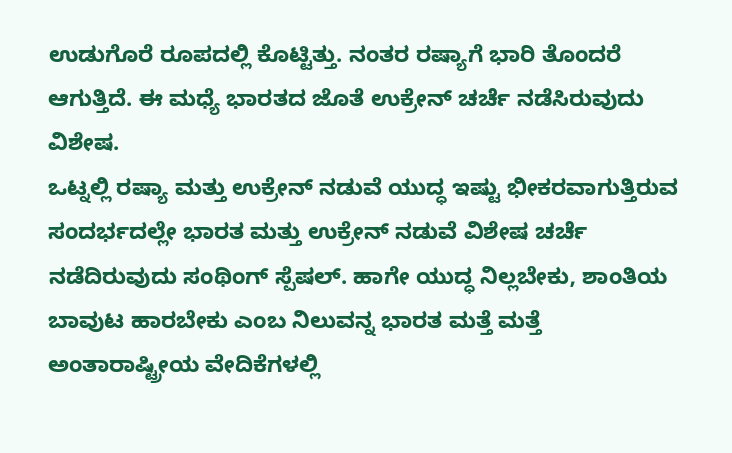ಉಡುಗೊರೆ ರೂಪದಲ್ಲಿ ಕೊಟ್ಟಿತ್ತು. ನಂತರ ರಷ್ಯಾಗೆ ಭಾರಿ ತೊಂದರೆ ಆಗುತ್ತಿದೆ. ಈ ಮಧ್ಯೆ ಭಾರತದ ಜೊತೆ ಉಕ್ರೇನ್ ಚರ್ಚೆ ನಡೆಸಿರುವುದು ವಿಶೇಷ.
ಒಟ್ನಲ್ಲಿ ರಷ್ಯಾ ಮತ್ತು ಉಕ್ರೇನ್ ನಡುವೆ ಯುದ್ಧ ಇಷ್ಟು ಭೀಕರವಾಗುತ್ತಿರುವ ಸಂದರ್ಭದಲ್ಲೇ ಭಾರತ ಮತ್ತು ಉಕ್ರೇನ್ ನಡುವೆ ವಿಶೇಷ ಚರ್ಚೆ ನಡೆದಿರುವುದು ಸಂಥಿಂಗ್ ಸ್ಪೆಷಲ್. ಹಾಗೇ ಯುದ್ಧ ನಿಲ್ಲಬೇಕು, ಶಾಂತಿಯ ಬಾವುಟ ಹಾರಬೇಕು ಎಂಬ ನಿಲುವನ್ನ ಭಾರತ ಮತ್ತೆ ಮತ್ತೆ ಅಂತಾರಾಷ್ಟ್ರೀಯ ವೇದಿಕೆಗಳಲ್ಲಿ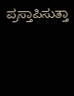ಪ್ರಸ್ತಾಪಿಸುತ್ತಾ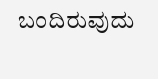ಬಂದಿರುವುದು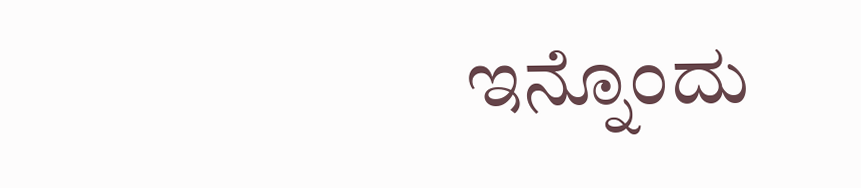ಇನ್ನೊಂದು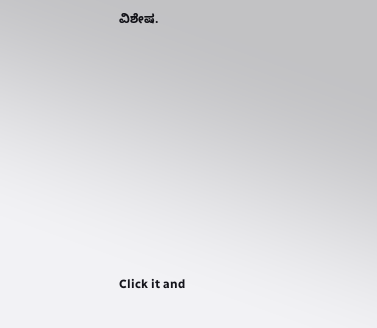ವಿಶೇಷ.












Click it and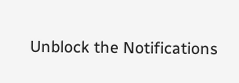Unblock the Notifications